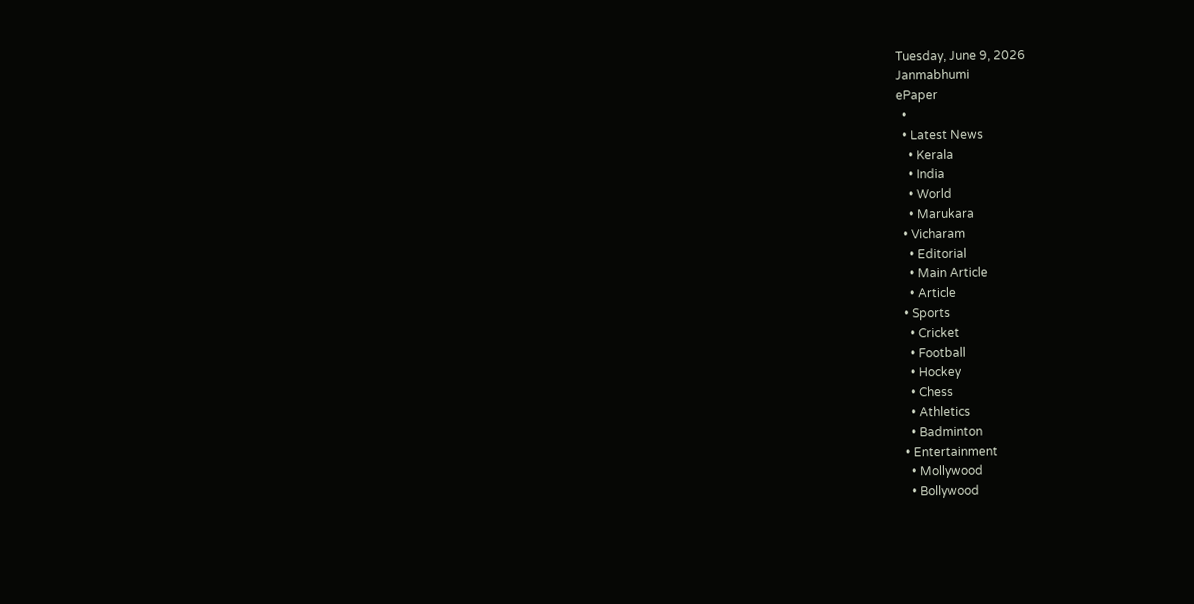Tuesday, June 9, 2026
Janmabhumi
ePaper
  •
  • Latest News
    • Kerala
    • India
    • World
    • Marukara
  • Vicharam
    • Editorial
    • Main Article
    • Article
  • Sports
    • Cricket
    • Football
    • Hockey
    • Chess
    • Athletics
    • Badminton
  • Entertainment
    • Mollywood
    • Bollywood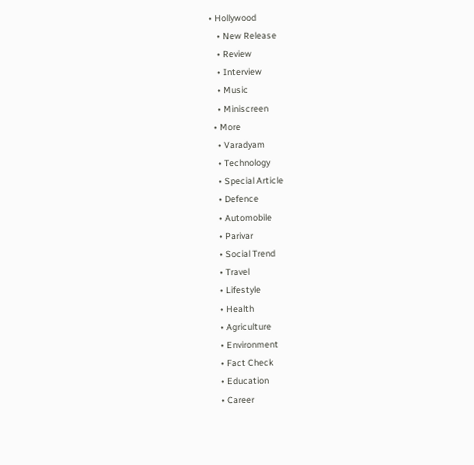• Hollywood
    • New Release
    • Review
    • Interview
    • Music
    • Miniscreen
  • More
    • Varadyam
    • Technology
    • Special Article
    • Defence
    • Automobile
    • Parivar
    • Social Trend
    • Travel
    • Lifestyle
    • Health
    • Agriculture
    • Environment
    • Fact Check
    • Education
    • Career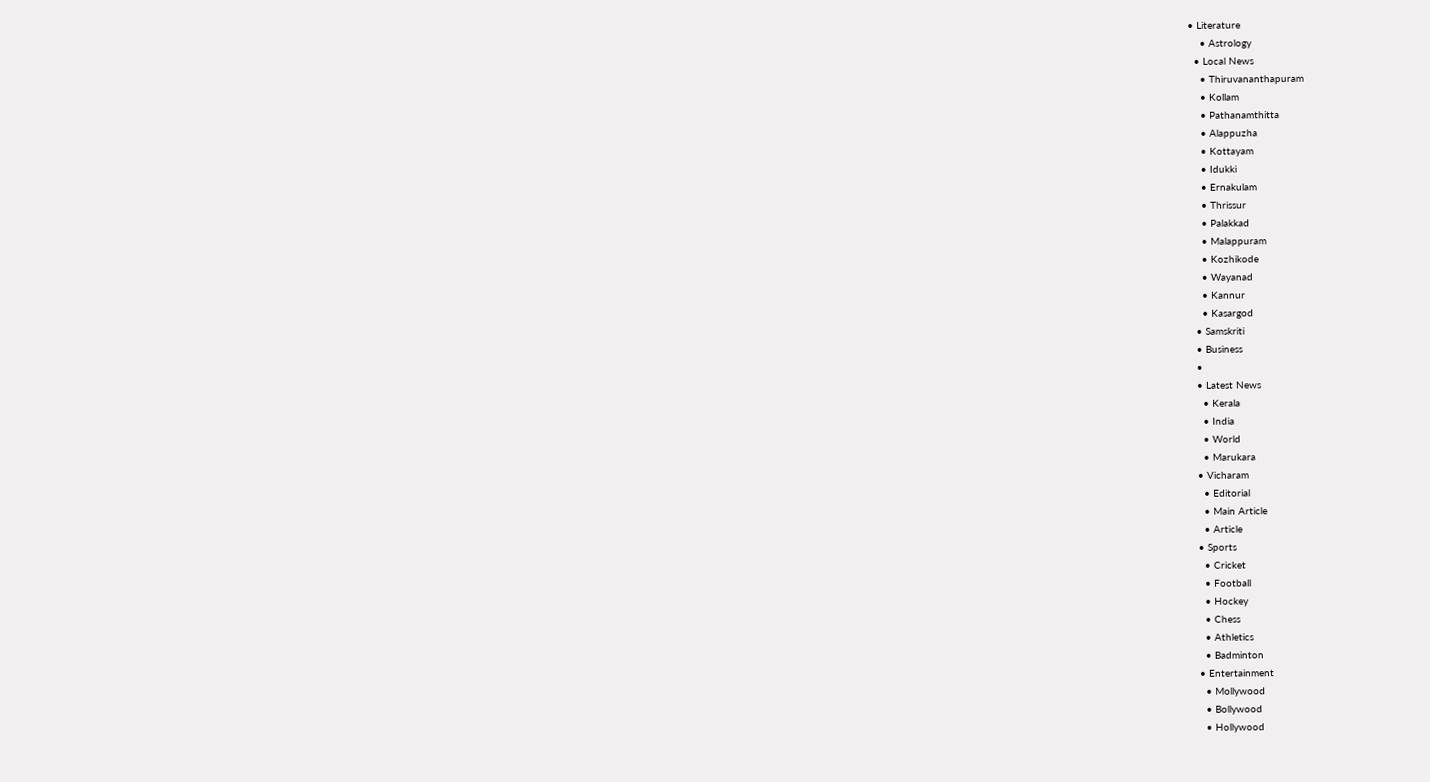• Literature
    • Astrology
  • Local News
    • Thiruvananthapuram
    • Kollam
    • Pathanamthitta
    • Alappuzha
    • Kottayam
    • Idukki
    • Ernakulam
    • Thrissur
    • Palakkad
    • Malappuram
    • Kozhikode
    • Wayanad
    • Kannur
    • Kasargod
  • Samskriti
  • Business
  •
  • Latest News
    • Kerala
    • India
    • World
    • Marukara
  • Vicharam
    • Editorial
    • Main Article
    • Article
  • Sports
    • Cricket
    • Football
    • Hockey
    • Chess
    • Athletics
    • Badminton
  • Entertainment
    • Mollywood
    • Bollywood
    • Hollywood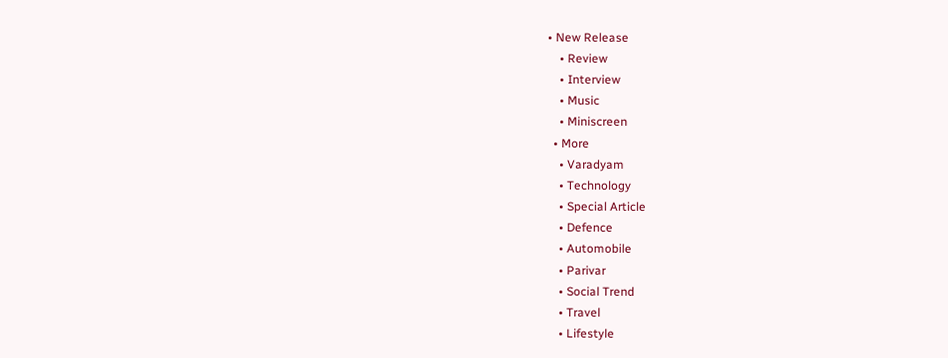• New Release
    • Review
    • Interview
    • Music
    • Miniscreen
  • More
    • Varadyam
    • Technology
    • Special Article
    • Defence
    • Automobile
    • Parivar
    • Social Trend
    • Travel
    • Lifestyle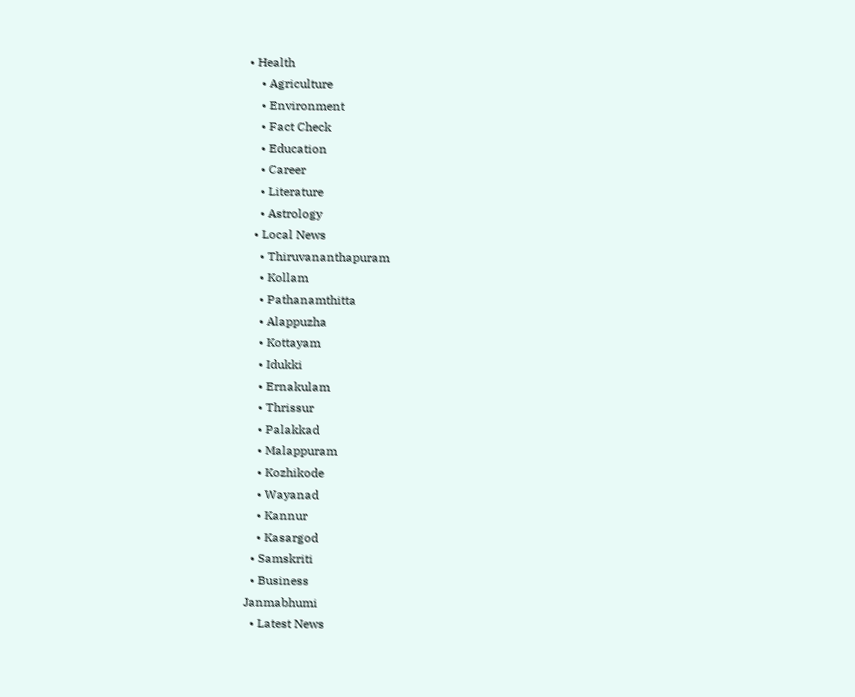• Health
    • Agriculture
    • Environment
    • Fact Check
    • Education
    • Career
    • Literature
    • Astrology
  • Local News
    • Thiruvananthapuram
    • Kollam
    • Pathanamthitta
    • Alappuzha
    • Kottayam
    • Idukki
    • Ernakulam
    • Thrissur
    • Palakkad
    • Malappuram
    • Kozhikode
    • Wayanad
    • Kannur
    • Kasargod
  • Samskriti
  • Business
Janmabhumi
  • Latest News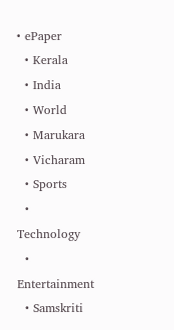• ePaper
  • Kerala
  • India
  • World
  • Marukara
  • Vicharam
  • Sports
  • Technology
  • Entertainment
  • Samskriti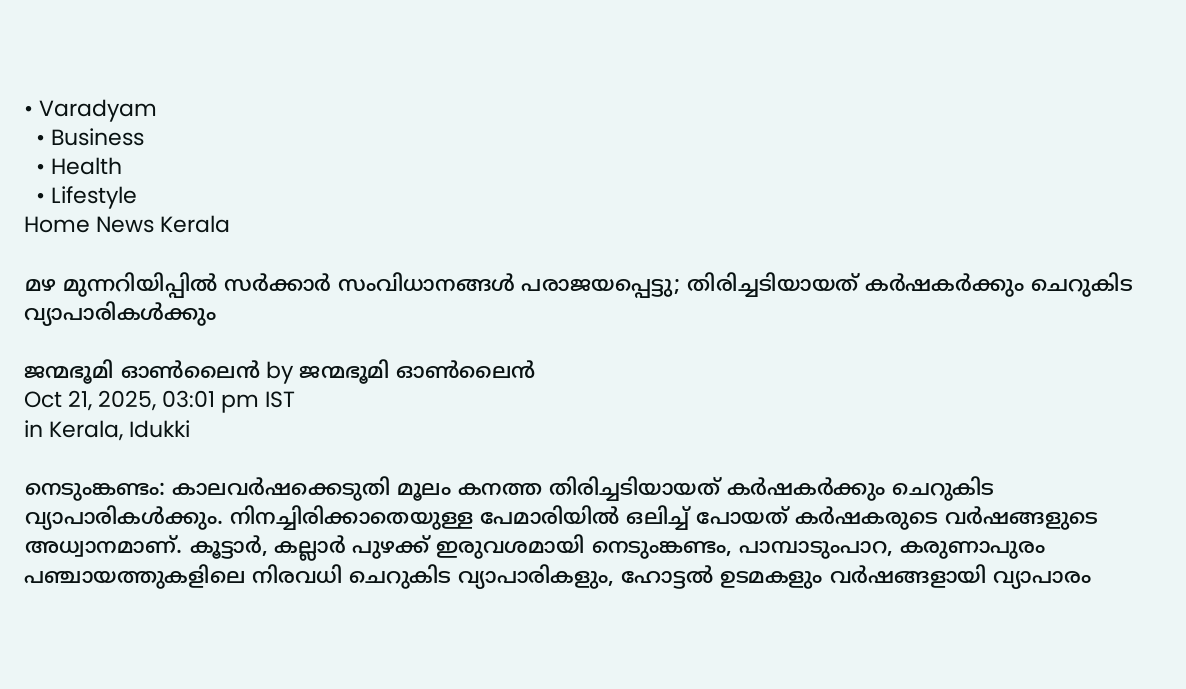• Varadyam
  • Business
  • Health
  • Lifestyle
Home News Kerala

മഴ മുന്നറിയിപ്പില്‍ സര്‍ക്കാര്‍ സംവിധാനങ്ങള്‍ പരാജയപ്പെട്ടു; തിരിച്ചടിയായത് കര്‍ഷകര്‍ക്കും ചെറുകിട വ്യാപാരികള്‍ക്കും

ജന്മഭൂമി ഓണ്‍ലൈന്‍ by ജന്മഭൂമി ഓണ്‍ലൈന്‍
Oct 21, 2025, 03:01 pm IST
in Kerala, Idukki

നെടുംങ്കണ്ടം: കാലവര്‍ഷക്കെടുതി മൂലം കനത്ത തിരിച്ചടിയായത് കര്‍ഷകര്‍ക്കും ചെറുകിട വ്യാപാരികള്‍ക്കും. നിനച്ചിരിക്കാതെയുള്ള പേമാരിയില്‍ ഒലിച്ച് പോയത് കര്‍ഷകരുടെ വര്‍ഷങ്ങളുടെ അധ്വാനമാണ്. കൂട്ടാര്‍, കല്ലാര്‍ പുഴക്ക് ഇരുവശമായി നെടുംങ്കണ്ടം, പാമ്പാടുംപാറ, കരുണാപുരം പഞ്ചായത്തുകളിലെ നിരവധി ചെറുകിട വ്യാപാരികളും, ഹോട്ടല്‍ ഉടമകളും വര്‍ഷങ്ങളായി വ്യാപാരം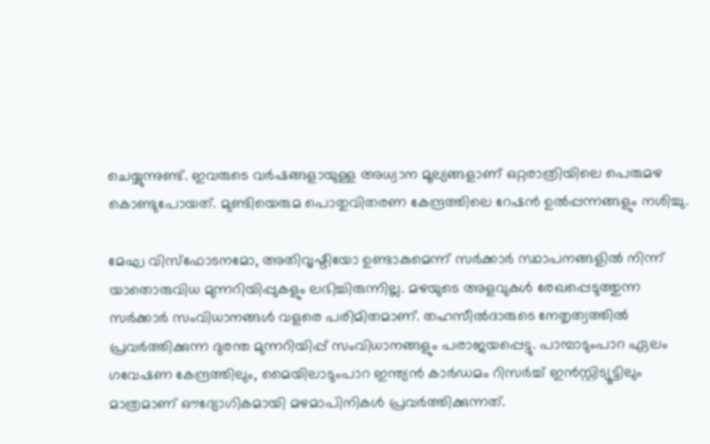ചെയ്യുന്നുണ്ട്. ഇവരുടെ വര്‍ഷങ്ങളായുള്ള അധ്വാന മൂല്യങ്ങളാണ് ഒറ്റരാത്രിയിലെ പെരുമഴ കൊണ്ടുപോയത്. മുണ്ടിയെരുമ പൊതുവിതരണ കേന്ദ്രത്തിലെ റേഷന്‍ ഉല്‍പ്പന്നങ്ങളും നശിച്ചു.

മേഘ വിസ്‌ഫോടനമോ, അതിവൃഷ്ടിയോ ഉണ്ടാകുമെന്ന് സര്‍ക്കാര്‍ സ്ഥാപനങ്ങളില്‍ നിന്ന് യാതൊരുവിധ മുന്നറിയിപ്പുകളും ലഭിച്ചിരുന്നില്ല. മഴയുടെ അളവുകള്‍ രേഖപ്പെടുത്തുന്ന സര്‍ക്കാര്‍ സംവിധാനങ്ങള്‍ വളരെ പരിമിതമാണ്. തഹസീല്‍ദാരുടെ നേതൃത്വത്തില്‍ പ്രവര്‍ത്തിക്കുന്ന ദുരന്ത മുന്നറിയിപ്പ് സംവിധാനങ്ങളും പരാജയപ്പെട്ടു. പാമ്പാടുംപാറ ഏലം ഗവേഷണ കേന്ദ്രത്തിലും, മൈയിലാടുംപാറ ഇന്ത്യന്‍ കാര്‍ഡമം റിസര്‍ച്ച് ഇന്‍സ്റ്റിട്യൂട്ടിലും മാത്രമാണ് ഔദ്യോഗികമായി മഴമാപിനികള്‍ പ്രവര്‍ത്തിക്കുന്നത്.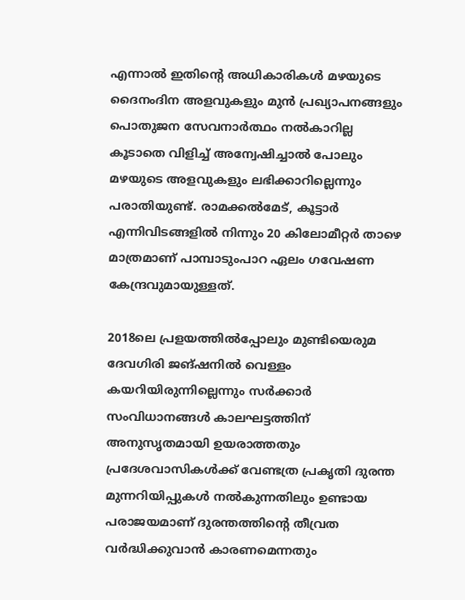എന്നാല്‍ ഇതിന്റെ അധികാരികള്‍ മഴയുടെ ദൈനംദിന അളവുകളും മുന്‍ പ്രഖ്യാപനങ്ങളും പൊതുജന സേവനാര്‍ത്ഥം നല്‍കാറില്ല കൂടാതെ വിളിച്ച് അന്വേഷിച്ചാല്‍ പോലും മഴയുടെ അളവുകളും ലഭിക്കാറില്ലെന്നും പരാതിയുണ്ട്. രാമക്കല്‍മേട്, കൂട്ടാര്‍ എന്നിവിടങ്ങളില്‍ നിന്നും 20 കിലോമീറ്റര്‍ താഴെ മാത്രമാണ് പാമ്പാടുംപാറ ഏലം ഗവേഷണ കേന്ദ്രവുമായുള്ളത്.

2018ലെ പ്രളയത്തില്‍പ്പോലും മുണ്ടിയെരുമ ദേവഗിരി ജങ്ഷനില്‍ വെള്ളം കയറിയിരുന്നില്ലെന്നും സര്‍ക്കാര്‍ സംവിധാനങ്ങള്‍ കാലഘട്ടത്തിന് അനുസൃതമായി ഉയരാത്തതും പ്രദേശവാസികള്‍ക്ക് വേണ്ടത്ര പ്രകൃതി ദുരന്ത മുന്നറിയിപ്പുകള്‍ നല്‍കുന്നതിലും ഉണ്ടായ പരാജയമാണ് ദുരന്തത്തിന്റെ തീവ്രത വര്‍ദ്ധിക്കുവാന്‍ കാരണമെന്നതും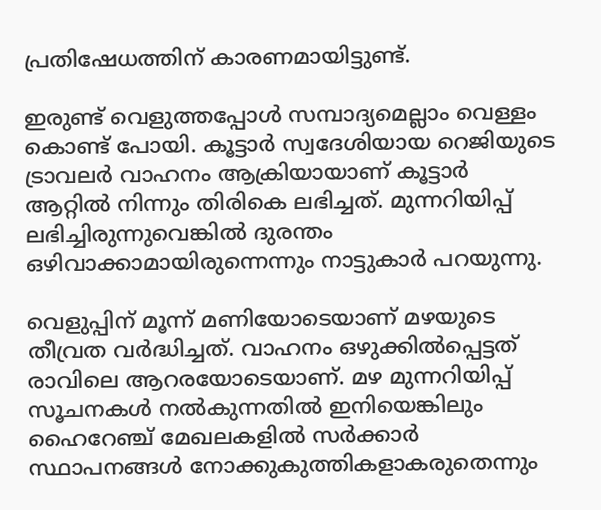പ്രതിഷേധത്തിന് കാരണമായിട്ടുണ്ട്.

ഇരുണ്ട് വെളുത്തപ്പോള്‍ സമ്പാദ്യമെല്ലാം വെള്ളം കൊണ്ട് പോയി. കൂട്ടാര്‍ സ്വദേശിയായ റെജിയുടെ ട്രാവലര്‍ വാഹനം ആക്രിയായാണ് കൂട്ടാര്‍ ആറ്റില്‍ നിന്നും തിരികെ ലഭിച്ചത്. മുന്നറിയിപ്പ് ലഭിച്ചിരുന്നുവെങ്കില്‍ ദുരന്തം ഒഴിവാക്കാമായിരുന്നെന്നും നാട്ടുകാര്‍ പറയുന്നു.

വെളുപ്പിന് മൂന്ന് മണിയോടെയാണ് മഴയുടെ തീവ്രത വര്‍ദ്ധിച്ചത്. വാഹനം ഒഴുക്കില്‍പ്പെട്ടത് രാവിലെ ആറരയോടെയാണ്. മഴ മുന്നറിയിപ്പ് സൂചനകള്‍ നല്‍കുന്നതില്‍ ഇനിയെങ്കിലും ഹൈറേഞ്ച് മേഖലകളില്‍ സര്‍ക്കാര്‍ സ്ഥാപനങ്ങള്‍ നോക്കുകുത്തികളാകരുതെന്നും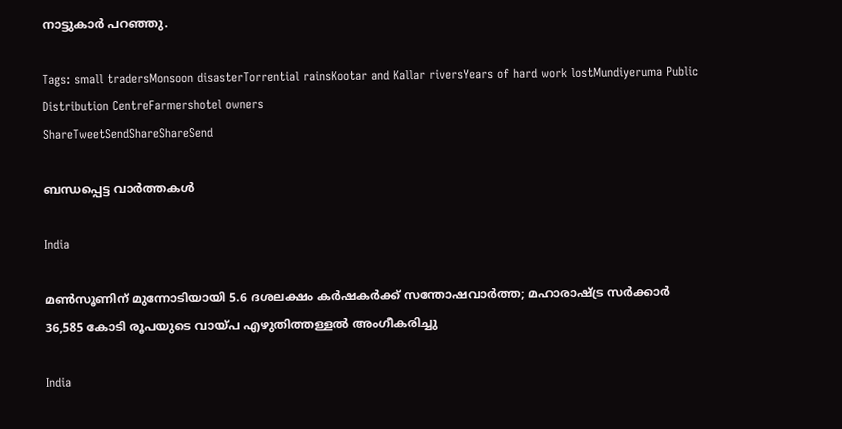നാട്ടുകാര്‍ പറഞ്ഞു.

Tags: small tradersMonsoon disasterTorrential rainsKootar and Kallar riversYears of hard work lostMundiyeruma Public Distribution CentreFarmershotel owners
ShareTweetSendShareShareSend

ബന്ധപ്പെട്ട വാര്‍ത്തകള്‍

India

മൺസൂണിന് മുന്നോടിയായി 5.6 ദശലക്ഷം കർഷകർക്ക് സന്തോഷവാർത്ത; മഹാരാഷ്‌ട്ര സർക്കാർ 36,585 കോടി രൂപയുടെ വായ്‌പ എഴുതിത്തള്ളൽ അംഗീകരിച്ചു

India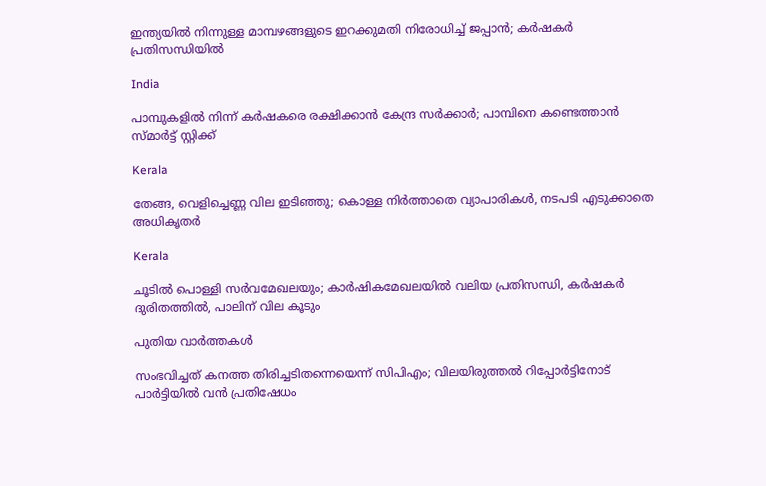ഇന്ത്യയിൽ നിന്നുള്ള മാമ്പഴങ്ങളുടെ ഇറക്കുമതി നിരോധിച്ച് ജപ്പാൻ; കർഷകർ പ്രതിസന്ധിയിൽ

India

പാമ്പുകളില്‍ നിന്ന് കര്‍ഷകരെ രക്ഷിക്കാന്‍ കേന്ദ്ര സര്‍ക്കാര്‍; പാമ്പിനെ കണ്ടെത്താന്‍ സ്മാര്‍ട്ട് സ്റ്റിക്ക്

Kerala

തേങ്ങ, വെളിച്ചെണ്ണ വില ഇടിഞ്ഞു; കൊള്ള നിർത്താതെ വ്യാപാരികൾ, നടപടി എടുക്കാതെ അധികൃതർ

Kerala

ചൂടില്‍ പൊള്ളി സര്‍വമേഖലയും; കാര്‍ഷികമേഖലയില്‍ വലിയ പ്രതിസന്ധി, കര്‍ഷകര്‍ ദുരിതത്തില്‍, പാലിന് വില കൂടും

പുതിയ വാര്‍ത്തകള്‍

സംഭവിച്ചത് കനത്ത തിരിച്ചടിതന്നെയെന്ന് സിപിഎം; വിലയിരുത്തൽ റിപ്പോർട്ടിനോട് പാർട്ടിയിൽ വൻ പ്രതിഷേധം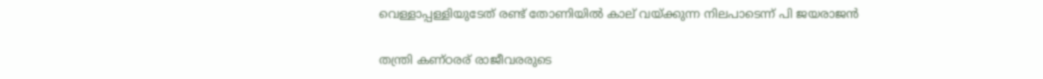വെള്ളാപ്പള്ളിയുടേത് രണ്ട് തോണിയില്‍ കാല് വയ്‌ക്കുന്ന നിലപാടെന്ന് പി ജയരാജന്‍

തന്ത്രി കണ്ഠരര് രാജീവരരുടെ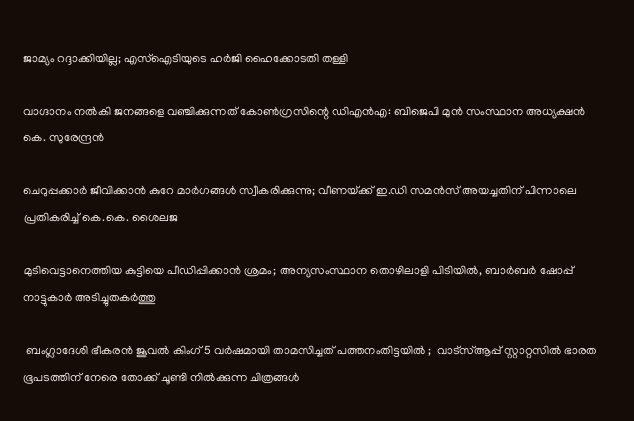ജാമ്യം റദ്ദാക്കിയില്ല; എസ്ഐടിയുടെ ഹർജി ഹൈക്കോടതി തള്ളി

വാഗ്ദാനം നൽകി ജനങ്ങളെ വഞ്ചിക്കുന്നത് കോൺഗ്രസിന്റെ ഡിഎൻഎ: ബിജെപി മുൻ സംസ്ഥാന അധ്യക്ഷൻ കെ. സുരേന്ദ്രൻ

ചെറുപ്പക്കാർ ജീവിക്കാൻ കുറേ മാർഗങ്ങൾ സ്വീകരിക്കുന്നു; വീണയ്‌ക്ക് ഇ.ഡി സമൻസ് അയച്ചതിന് പിന്നാലെ പ്രതികരിച്ച് കെ.കെ. ശൈലജ

മുടിവെട്ടാനെത്തിയ കുട്ടിയെ പീഡിപ്പിക്കാൻ ശ്രമം; അന്യസംസ്ഥാന തൊഴിലാളി പിടിയിൽ, ബാർബർ ഷോപ്പ് നാട്ടുകാർ അടിച്ചുതകർത്തു

 ബംഗ്ലാദേശി ഭീകരൻ ജൂവൽ കിംഗ് 5 വർഷമായി താമസിച്ചത് പത്തനംതിട്ടയിൽ ;  വാട്സ്ആപ്പ് സ്റ്റാറ്റസിൽ ഭാരത ഭൂപടത്തിന് നേരെ തോക്ക് ചൂണ്ടി നിൽക്കുന്ന ചിത്രങ്ങൾ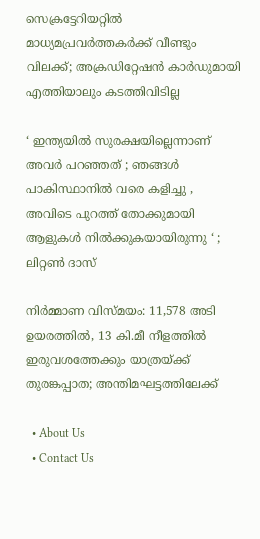സെക്രട്ടേറിയറ്റിൽ മാധ്യമപ്രവർത്തകർക്ക് വീണ്ടും വിലക്ക്; അക്രഡിറ്റേഷൻ കാർഡുമായി എത്തിയാലും കടത്തിവിടില്ല

‘ ഇന്ത്യയിൽ സുരക്ഷയില്ലെന്നാണ് അവർ പറഞ്ഞത് ; ഞങ്ങൾ പാകിസ്ഥാനിൽ വരെ കളിച്ചു , അവിടെ പുറത്ത് തോക്കുമായി ആളുകൾ നിൽക്കുകയായിരുന്നു ‘ ; ലിറ്റൺ ദാസ്

നിർമ്മാണ വിസ്മയം: 11,578 അടി ഉയരത്തിൽ, 13 കി.മീ നീളത്തിൽ ഇരുവശത്തേക്കും യാത്രയ്‌ക്ക് തുരങ്കപ്പാത; അന്തിമഘട്ടത്തിലേക്ക്

  • About Us
  • Contact Us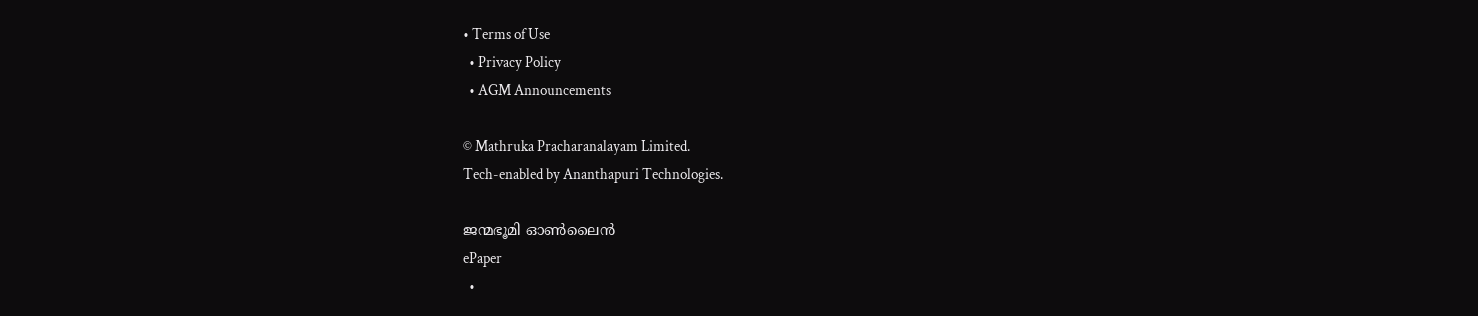• Terms of Use
  • Privacy Policy
  • AGM Announcements

© Mathruka Pracharanalayam Limited.
Tech-enabled by Ananthapuri Technologies.

ജന്മഭൂമി ഓണ്‍ലൈന്‍
ePaper
  •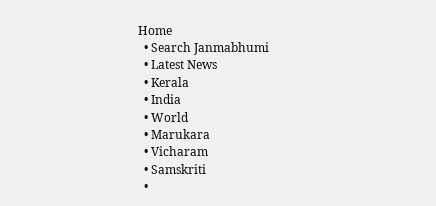Home
  • Search Janmabhumi
  • Latest News
  • Kerala
  • India
  • World
  • Marukara
  • Vicharam
  • Samskriti
  •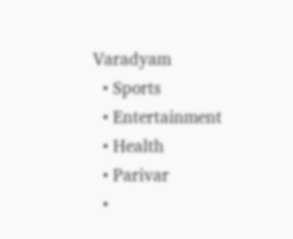Varadyam
  • Sports
  • Entertainment
  • Health
  • Parivar
  •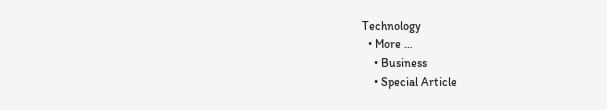Technology
  • More …
    • Business
    • Special Article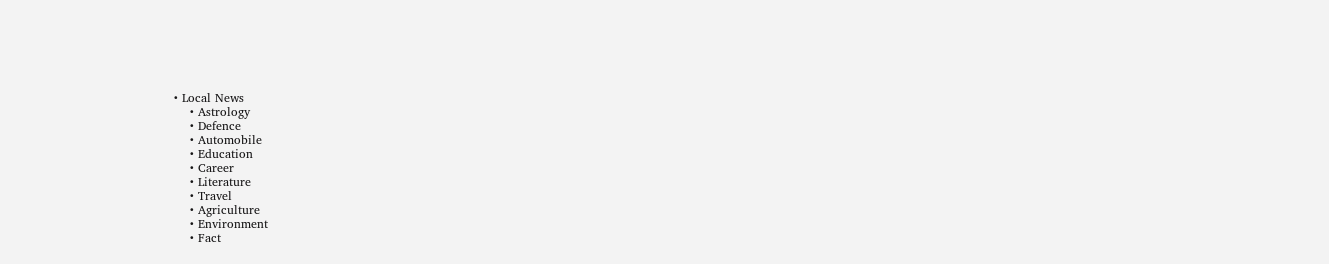• Local News
    • Astrology
    • Defence
    • Automobile
    • Education
    • Career
    • Literature
    • Travel
    • Agriculture
    • Environment
    • Fact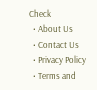Check
  • About Us
  • Contact Us
  • Privacy Policy
  • Terms and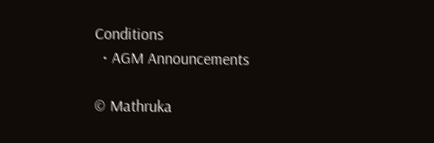Conditions
  • AGM Announcements

© Mathruka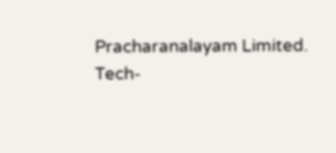Pracharanalayam Limited.
Tech-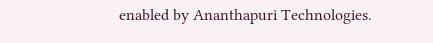enabled by Ananthapuri Technologies.